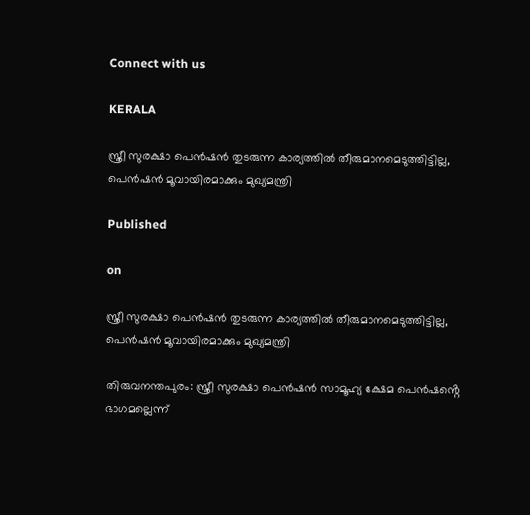Connect with us

KERALA

സ്ത്രീ സുരക്ഷാ പെൻഷൻ തുടരുന്ന കാര്യത്തിൽ തീരുമാനമെടുത്തിട്ടില്ല, പെൻഷൻ മൂവായിരമാക്കും മുഖ്യമന്ത്രി

Published

on

സ്ത്രീ സുരക്ഷാ പെൻഷൻ തുടരുന്ന കാര്യത്തിൽ തീരുമാനമെടുത്തിട്ടില്ല, പെൻഷൻ മൂവായിരമാക്കും മുഖ്യമന്ത്രി

തിരുവനന്തപുരം: സ്ത്രീ സുരക്ഷാ പെൻഷൻ സാമൂഹ്യ ക്ഷേമ പെൻഷൻ്റെ ഭാഗമല്ലെന്ന്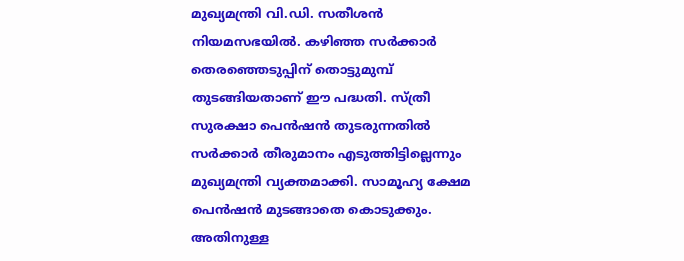മുഖ്യമന്ത്രി വി.ഡി. സതീശൻ നിയമസഭയിൽ. കഴിഞ്ഞ സർക്കാർ തെരഞ്ഞെടുപ്പിന് തൊട്ടുമുമ്പ് തുടങ്ങിയതാണ് ഈ പദ്ധതി. സ്ത്രീ സുരക്ഷാ പെൻഷൻ തുടരുന്നതിൽ സർക്കാർ തീരുമാനം എടുത്തിട്ടില്ലെന്നും മുഖ്യമന്ത്രി വ്യക്തമാക്കി. സാമൂഹ്യ ക്ഷേമ പെൻഷൻ മുടങ്ങാതെ കൊടുക്കും. അതിനുള്ള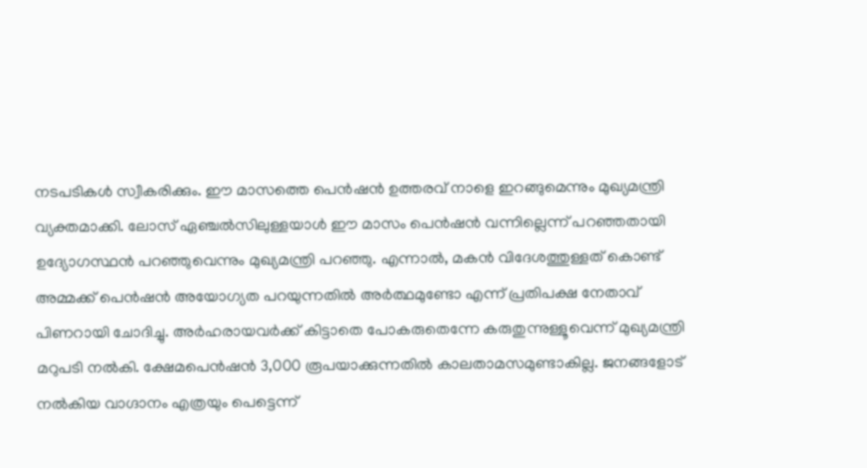നടപടികൾ സ്വീകരിക്കും. ഈ മാസത്തെ പെൻഷൻ ഉത്തരവ് നാളെ ഇറങ്ങുമെന്നും മുഖ്യമന്ത്രി വ്യക്തമാക്കി. ലോസ് ഏ‍ഞ്ചൽസിലുള്ളയാൾ ഈ മാസം പെൻഷൻ വന്നില്ലെന്ന് പറഞ്ഞതായി ഉദ്യോഗസ്ഥൻ പറഞ്ഞുവെന്നും മുഖ്യമന്ത്രി പറഞ്ഞു. എന്നാൽ, മകൻ വിദേശത്തുള്ളത് കൊണ്ട് അമ്മക്ക് പെൻഷൻ അയോഗ്യത പറയുന്നതിൽ അർത്ഥമുണ്ടോ എന്ന് പ്രതിപക്ഷ നേതാവ് പിണറായി ചോദിച്ചു. അർഹരായവർക്ക് കിട്ടാതെ പോകരുതെന്നേ കരുതുന്നുള്ളൂവെന്ന് മുഖ്യമന്ത്രി മറുപടി നൽകി. ക്ഷേമപെൻഷൻ 3,000 രൂപയാക്കുന്നതിൽ കാലതാമസമുണ്ടാകില്ല. ജനങ്ങളോട് നൽകിയ വാഗ്ദാനം എത്രയും പെട്ടെന്ന്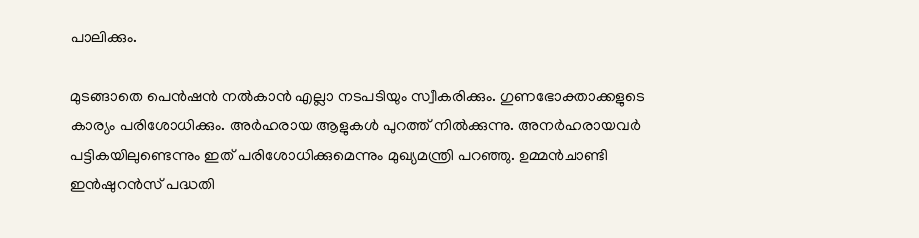പാലിക്കും.

മുടങ്ങാതെ പെൻഷൻ നൽകാൻ എല്ലാ നടപടിയും സ്വീകരിക്കും. ഗുണഭോക്താക്കളുടെ കാര്യം പരിശോധിക്കും. അർഹരായ ആളുകൾ പുറത്ത് നിൽക്കുന്നു. അനർഹരായവർ പട്ടികയിലുണ്ടെന്നും ഇത് പരിശോധിക്കുമെന്നും മുഖ്യമന്ത്രി പറഞ്ഞു. ഉമ്മൻചാണ്ടി ഇൻഷുറൻസ് പദ്ധതി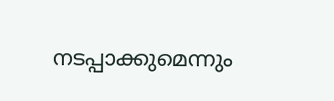നടപ്പാക്കുമെന്നും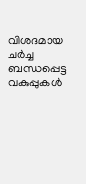വിശദമായ ചർച്ച ബന്ധപ്പെട്ട വകുപ്പുകൾ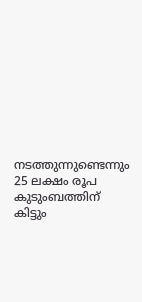നടത്തുന്നുണ്ടെന്നും 25 ലക്ഷം രൂപ കുടുംബത്തിന് കിട്ടും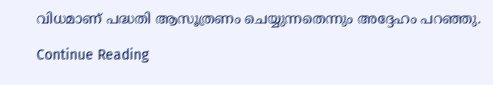വിധമാണ് പദ്ധതി ആസൂത്രണം ചെയ്യുന്നതെന്നും അദ്ദേഹം പറഞ്ഞു.

Continue Reading